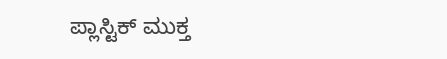ಪ್ಲಾಸ್ಟಿಕ್ ಮುಕ್ತ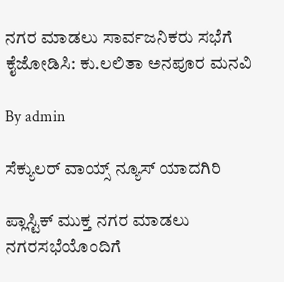ನಗರ ಮಾಡಲು ಸಾರ್ವಜನಿಕರು ಸಭೆಗೆ ಕೈಜೋಡಿಸಿ: ಕು.ಲಲಿತಾ ಅನಪೂರ ಮನವಿ

By admin

ಸೆಕ್ಯುಲರ್ ವಾಯ್ಸ್ ನ್ಯೂಸ್ ಯಾದಗಿರಿ

ಪ್ಲಾಸ್ಟಿಕ್ ಮುಕ್ತ ನಗರ ಮಾಡಲು ನಗರಸಭೆಯೊಂದಿಗೆ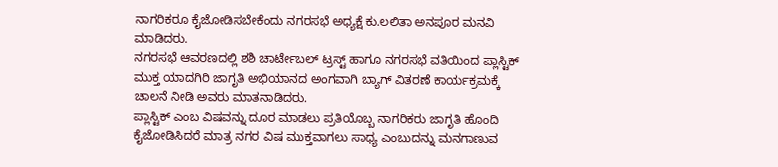ನಾಗರಿಕರೂ ಕೈಜೋಡಿಸಬೇಕೆಂದು ನಗರಸಭೆ ಅಧ್ಯಕ್ಷೆ ಕು.ಲಲಿತಾ ಅನಪೂರ ಮನವಿ ಮಾಡಿದರು.
ನಗರಸಭೆ ಆವರಣದಲ್ಲಿ ಶಶಿ ಚಾರ್ಟೇಬಲ್ ಟ್ರಸ್ಟ್ ಹಾಗೂ ನಗರಸಭೆ ವತಿಯಿಂದ ಪ್ಲಾಸ್ಟಿಕ್ ಮುಕ್ತ ಯಾದಗಿರಿ ಜಾಗೃತಿ ಅಭಿಯಾನದ ಅಂಗವಾಗಿ ಬ್ಯಾಗ್ ವಿತರಣೆ ಕಾರ್ಯಕ್ರಮಕ್ಕೆ ಚಾಲನೆ ನೀಡಿ ಅವರು ಮಾತನಾಡಿದರು.
ಪ್ಲಾಸ್ಟಿಕ್ ಎಂಬ ವಿಷವನ್ನು ದೂರ ಮಾಡಲು ಪ್ರತಿಯೊಬ್ಬ ನಾಗರಿಕರು ಜಾಗೃತಿ ಹೊಂದಿ ಕೈಜೋಡಿಸಿದರೆ ಮಾತ್ರ ನಗರ ವಿಷ ಮುಕ್ತವಾಗಲು ಸಾಧ್ಯ ಎಂಬುದನ್ನು ಮನಗಾಣುವ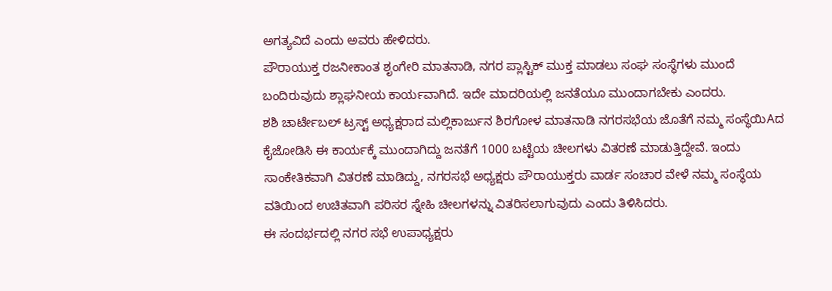ಅಗತ್ಯವಿದೆ ಎಂದು ಅವರು ಹೇಳಿದರು.
ಪೌರಾಯುಕ್ತ ರಜನೀಕಾಂತ ಶೃಂಗೇರಿ ಮಾತನಾಡಿ, ನಗರ ಪ್ಲಾಸ್ಟಿಕ್ ಮುಕ್ತ ಮಾಡಲು ಸಂಘ ಸಂಸ್ಥೆಗಳು ಮುಂದೆ ಬಂದಿರುವುದು ಶ್ಲಾಘನೀಯ ಕಾರ್ಯವಾಗಿದೆ. ಇದೇ ಮಾದರಿಯಲ್ಲಿ ಜನತೆಯೂ ಮುಂದಾಗಬೇಕು ಎಂದರು.
ಶಶಿ ಚಾರ್ಟೇಬಲ್ ಟ್ರಸ್ಟ್ ಅಧ್ಯಕ್ಷರಾದ ಮಲ್ಲಿಕಾರ್ಜುನ ಶಿರಗೋಳ ಮಾತನಾಡಿ ನಗರಸಭೆಯ ಜೊತೆಗೆ ನಮ್ಮ ಸಂಸ್ಥೆಯಿAದ ಕೈಜೋಡಿಸಿ ಈ ಕಾರ್ಯಕ್ಕೆ ಮುಂದಾಗಿದ್ದು ಜನತೆಗೆ 1000 ಬಟ್ಟೆಯ ಚೀಲಗಳು ವಿತರಣೆ ಮಾಡುತ್ತಿದ್ದೇವೆ. ಇಂದು ಸಾಂಕೇತಿಕವಾಗಿ ವಿತರಣೆ ಮಾಡಿದ್ದು, ನಗರಸಭೆ ಅಧ್ಯಕ್ಷರು ಪೌರಾಯುಕ್ತರು ವಾರ್ಡ ಸಂಚಾರ ವೇಳೆ ನಮ್ಮ ಸಂಸ್ಥೆಯ ವತಿಯಿಂದ ಉಚಿತವಾಗಿ ಪರಿಸರ ಸ್ನೇಹಿ ಚೀಲಗಳನ್ನು ವಿತರಿಸಲಾಗುವುದು ಎಂದು ತಿಳಿಸಿದರು.
ಈ ಸಂದರ್ಭದಲ್ಲಿ ನಗರ ಸಭೆ ಉಪಾಧ್ಯಕ್ಷರು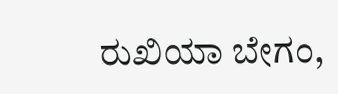ರುಖಿಯಾ ಬೇಗಂ,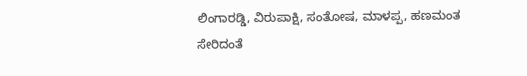ಲಿಂಗಾರಡ್ಡಿ, ವಿರುಪಾಕ್ಷಿ, ಸಂತೋಷ, ಮಾಳಪ್ಪ, ಹಣಮಂತ ಸೇರಿದಂತೆ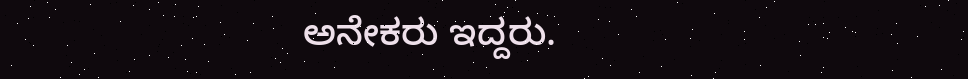ಅನೇಕರು ಇದ್ದರು.